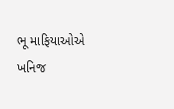ભૂ માફિયાઓએ ખનિજ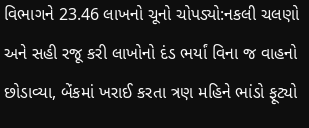વિભાગને 23.46 લાખનો ચૂનો ચોપડ્યો:નકલી ચલણો અને સહી રજૂ કરી લાખોનો દંડ ભર્યાં વિના જ વાહનો છોડાવ્યા, બેંકમાં ખરાઈ કરતા ત્રણ મહિને ભાંડો ફૂટ્યો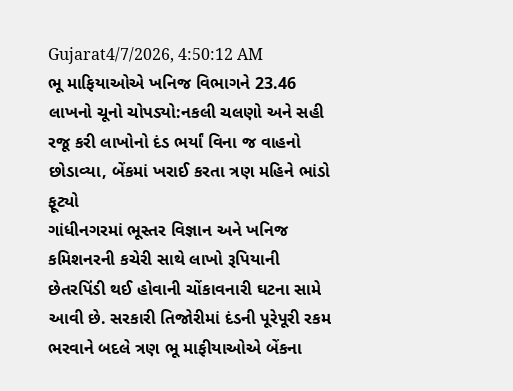Gujarat4/7/2026, 4:50:12 AM
ભૂ માફિયાઓએ ખનિજ વિભાગને 23.46 લાખનો ચૂનો ચોપડ્યો:નકલી ચલણો અને સહી રજૂ કરી લાખોનો દંડ ભર્યાં વિના જ વાહનો છોડાવ્યા, બેંકમાં ખરાઈ કરતા ત્રણ મહિને ભાંડો ફૂટ્યો
ગાંધીનગરમાં ભૂસ્તર વિજ્ઞાન અને ખનિજ કમિશનરની કચેરી સાથે લાખો રૂપિયાની છેતરપિંડી થઈ હોવાની ચોંકાવનારી ઘટના સામે આવી છે. સરકારી તિજોરીમાં દંડની પૂરેપૂરી રકમ ભરવાને બદલે ત્રણ ભૂ માફીયાઓએ બેંકના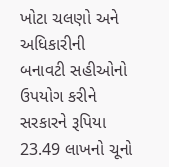ખોટા ચલણો અને અધિકારીની બનાવટી સહીઓનો ઉપયોગ કરીને સરકારને રૂપિયા 23.49 લાખનો ચૂનો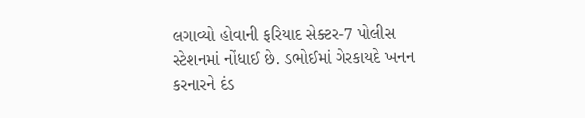લગાવ્યો હોવાની ફરિયાદ સેક્ટર-7 પોલીસ સ્ટેશનમાં નોંધાઈ છે. ડભોઈમાં ગેરકાયદે ખનન કરનારને દંડ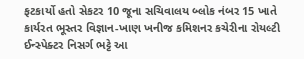ફટકાર્યો હતો સેકટર 10 જૂના સચિવાલય બ્લોક નંબર 15 ખાતે કાર્યરત ભૂસ્તર વિજ્ઞાન-ખાણ ખનીજ કમિશનર કચેરીના રોયલ્ટી ઈન્સ્પેક્ટર નિસર્ગ ભટ્ટે આ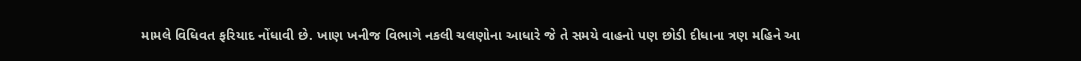મામલે વિધિવત ફરિયાદ નોંધાવી છે. ખાણ ખનીજ વિભાગે નકલી ચલણોના આધારે જે તે સમયે વાહનો પણ છોડી દીધાના ત્રણ મહિને આ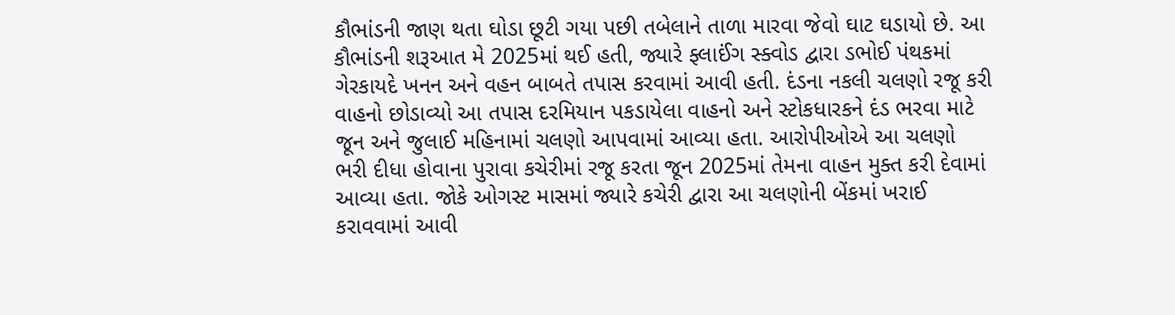કૌભાંડની જાણ થતા ઘોડા છૂટી ગયા પછી તબેલાને તાળા મારવા જેવો ઘાટ ઘડાયો છે. આ કૌભાંડની શરૂઆત મે 2025માં થઈ હતી, જ્યારે ફ્લાઈંગ સ્ક્વોડ દ્વારા ડભોઈ પંથકમાં ગેરકાયદે ખનન અને વહન બાબતે તપાસ કરવામાં આવી હતી. દંડના નકલી ચલણો રજૂ કરી વાહનો છોડાવ્યો આ તપાસ દરમિયાન પકડાયેલા વાહનો અને સ્ટોકધારકને દંડ ભરવા માટે જૂન અને જુલાઈ મહિનામાં ચલણો આપવામાં આવ્યા હતા. આરોપીઓએ આ ચલણો ભરી દીધા હોવાના પુરાવા કચેરીમાં રજૂ કરતા જૂન 2025માં તેમના વાહન મુક્ત કરી દેવામાં આવ્યા હતા. જોકે ઓગસ્ટ માસમાં જ્યારે કચેરી દ્વારા આ ચલણોની બેંકમાં ખરાઈ કરાવવામાં આવી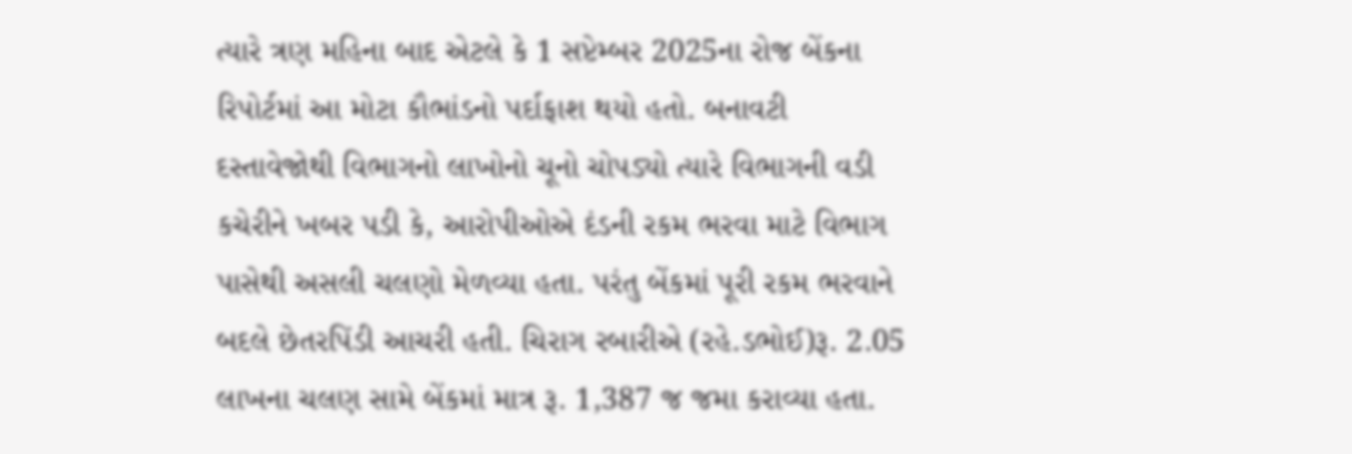ત્યારે ત્રણ મહિના બાદ એટલે કે 1 સપ્ટેમ્બર 2025ના રોજ બેંકના રિપોર્ટમાં આ મોટા કૌભાંડનો પર્દાફાશ થયો હતો. બનાવટી દસ્તાવેજોથી વિભાગનો લાખોનો ચૂનો ચોપડ્યો ત્યારે વિભાગની વડી કચેરીને ખબર પડી કે, આરોપીઓએ દંડની રકમ ભરવા માટે વિભાગ પાસેથી અસલી ચલણો મેળવ્યા હતા. પરંતુ બેંકમાં પૂરી રકમ ભરવાને બદલે છેતરપિંડી આચરી હતી. ચિરાગ રબારીએ (રહે.ડભોઈ)રૂ. 2.05 લાખના ચલણ સામે બેંકમાં માત્ર રૂ. 1,387 જ જમા કરાવ્યા હતા.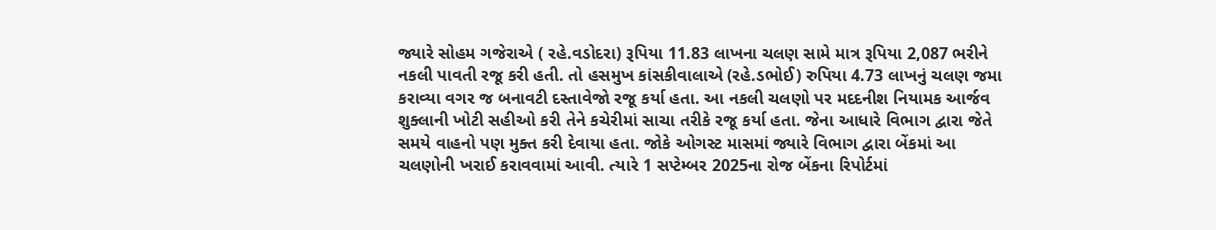જ્યારે સોહમ ગજેરાએ ( રહે.વડોદરા) રૂપિયા 11.83 લાખના ચલણ સામે માત્ર રૂપિયા 2,087 ભરીને નકલી પાવતી રજૂ કરી હતી. તો હસમુખ કાંસકીવાલાએ (રહે.ડભોઈ) રુપિયા 4.73 લાખનું ચલણ જમા કરાવ્યા વગર જ બનાવટી દસ્તાવેજો રજૂ કર્યા હતા. આ નકલી ચલણો પર મદદનીશ નિયામક આર્જવ શુક્લાની ખોટી સહીઓ કરી તેને કચેરીમાં સાચા તરીકે રજૂ કર્યા હતા. જેના આધારે વિભાગ દ્વારા જેતે સમયે વાહનો પણ મુક્ત કરી દેવાયા હતા. જોકે ઓગસ્ટ માસમાં જ્યારે વિભાગ દ્વારા બેંકમાં આ ચલણોની ખરાઈ કરાવવામાં આવી. ત્યારે 1 સપ્ટેમ્બર 2025ના રોજ બેંકના રિપોર્ટમાં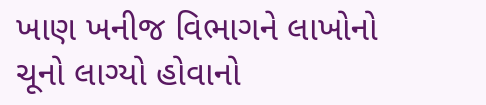ખાણ ખનીજ વિભાગને લાખોનો ચૂનો લાગ્યો હોવાનો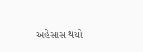અહેસાસ થયો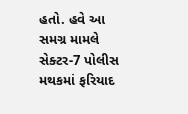હતો. હવે આ સમગ્ર મામલે સેક્ટર-7 પોલીસ મથકમાં ફરિયાદ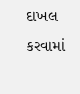દાખલ કરવામાં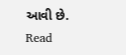આવી છે.
Read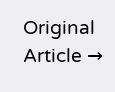Original Article →